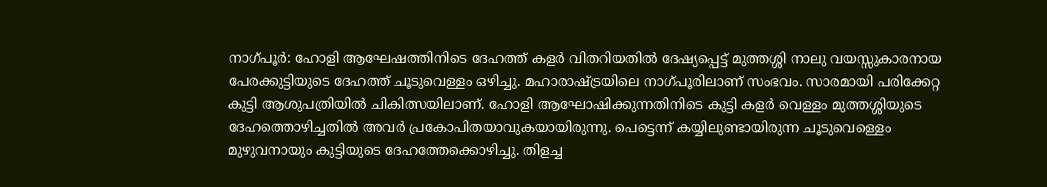നാഗ്പൂര്‍: ഹോളി ആഘേഷത്തിനിടെ ദേഹത്ത് കളര്‍ വിതറിയതില്‍ ദേഷ്യപ്പെട്ട് മുത്തശ്ശി നാലു വയസ്സുകാരനായ പേരക്കുട്ടിയുടെ ദേഹത്ത് ചൂടുവെള്ളം ഒഴിച്ചു. മഹാരാഷ്ട്രയിലെ നാഗ്പൂരിലാണ് സംഭവം. സാരമായി പരിക്കേറ്റ കുട്ടി ആശുപത്രിയില്‍ ചികിത്സയിലാണ്. ഹോളി ആഘോഷിക്കുന്നതിനിടെ കുട്ടി കളര്‍ വെള്ളം മുത്തശ്ശിയുടെ ദേഹത്തൊഴിച്ചതില്‍ അവര്‍ പ്രകോപിതയാവുകയായിരുന്നു. പെട്ടെന്ന് കയ്യിലുണ്ടായിരുന്ന ചൂടുവെള്ളെം മുഴുവനായും കുട്ടിയുടെ ദേഹത്തേക്കൊഴിച്ചു. തിളച്ച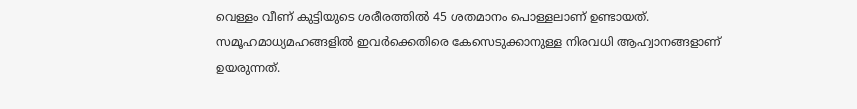വെള്ളം വീണ് കുട്ടിയുടെ ശരീരത്തില്‍ 45 ശതമാനം പൊള്ളലാണ് ഉണ്ടായത്. സമൂഹമാധ്യമഹങ്ങളില്‍ ഇവര്‍ക്കെതിരെ കേസെടുക്കാനുള്ള നിരവധി ആഹ്വാനങ്ങളാണ് ഉയരുന്നത്.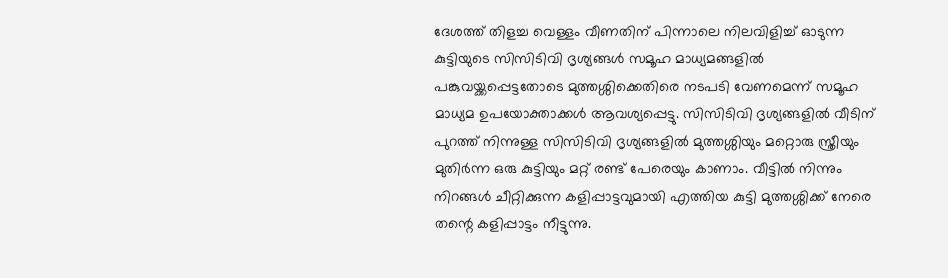ദേശത്ത് തിളച്ച വെള്ളം വീണതിന് പിന്നാലെ നിലവിളിച്ച് ഓടുന്ന കുട്ടിയുടെ സിസിടിവി ദൃശ്യങ്ങള്‍ സമൂഹ മാധ്യമങ്ങളില്‍ പങ്കുവയ്ക്കപ്പെട്ടതോടെ മുത്തശ്ശിക്കെതിരെ നടപടി വേണമെന്ന് സമൂഹ മാധ്യമ ഉപയോക്താക്കള്‍ ആവശ്യപ്പെട്ടു. സിസിടിവി ദൃശ്യങ്ങളില്‍ വീടിന് പുറത്ത് നിന്നുള്ള സിസിടിവി ദൃശ്യങ്ങളില്‍ മുത്തശ്ശിയും മറ്റൊരു സ്ത്രീയും മുതിര്‍ന്ന ഒരു കുട്ടിയും മറ്റ് രണ്ട് പേരെയും കാണാം. വീട്ടില്‍ നിന്നും നിറങ്ങള്‍ ചീറ്റിക്കുന്ന കളിപ്പാട്ടവുമായി എത്തിയ കുട്ടി മുത്തശ്ശിക്ക് നേരെ തന്റെ കളിപ്പാട്ടം നീട്ടുന്നു.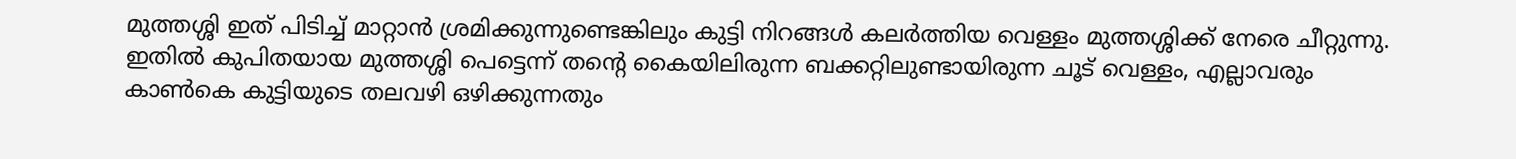മുത്തശ്ശി ഇത് പിടിച്ച് മാറ്റാന്‍ ശ്രമിക്കുന്നുണ്ടെങ്കിലും കുട്ടി നിറങ്ങള്‍ കലര്‍ത്തിയ വെള്ളം മുത്തശ്ശിക്ക് നേരെ ചീറ്റുന്നു. ഇതില്‍ കുപിതയായ മുത്തശ്ശി പെട്ടെന്ന് തന്റെ കൈയിലിരുന്ന ബക്കറ്റിലുണ്ടായിരുന്ന ചൂട് വെള്ളം, എല്ലാവരും കാണ്‍കെ കുട്ടിയുടെ തലവഴി ഒഴിക്കുന്നതും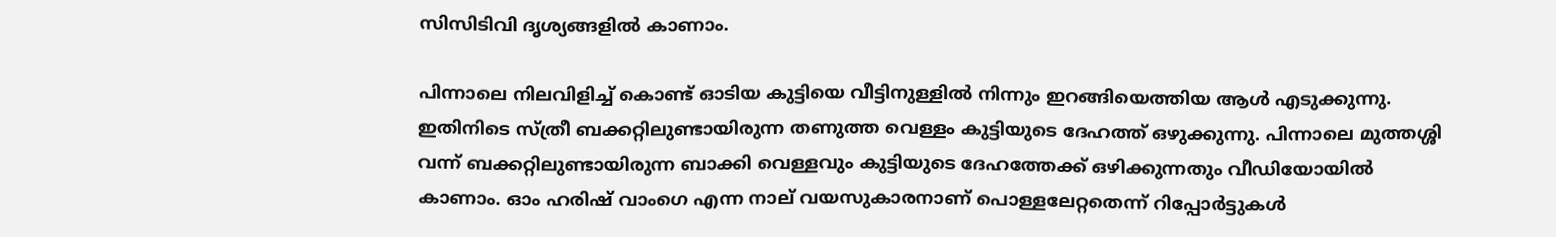സിസിടിവി ദൃശ്യങ്ങളില്‍ കാണാം.

പിന്നാലെ നിലവിളിച്ച് കൊണ്ട് ഓടിയ കുട്ടിയെ വീട്ടിനുള്ളില്‍ നിന്നും ഇറങ്ങിയെത്തിയ ആള്‍ എടുക്കുന്നു. ഇതിനിടെ സ്ത്രീ ബക്കറ്റിലുണ്ടായിരുന്ന തണുത്ത വെള്ളം കുട്ടിയുടെ ദേഹത്ത് ഒഴുക്കുന്നു. പിന്നാലെ മുത്തശ്ശി വന്ന് ബക്കറ്റിലുണ്ടായിരുന്ന ബാക്കി വെള്ളവും കുട്ടിയുടെ ദേഹത്തേക്ക് ഒഴിക്കുന്നതും വീഡിയോയില്‍ കാണാം. ഓം ഹരിഷ് വാംഗെ എന്ന നാല് വയസുകാരനാണ് പൊള്ളലേറ്റതെന്ന് റിപ്പോര്‍ട്ടുകള്‍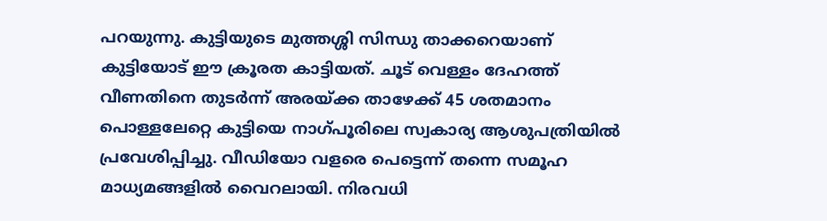പറയുന്നു. കുട്ടിയുടെ മുത്തശ്ശി സിന്ധു താക്കറെയാണ് കുട്ടിയോട് ഈ ക്രൂരത കാട്ടിയത്. ചൂട് വെള്ളം ദേഹത്ത് വീണതിനെ തുടര്‍ന്ന് അരയ്ക്ക താഴേക്ക് 45 ശതമാനം പൊള്ളലേറ്റെ കുട്ടിയെ നാഗ്പൂരിലെ സ്വകാര്യ ആശുപത്രിയില്‍ പ്രവേശിപ്പിച്ചു. വീഡിയോ വളരെ പെട്ടെന്ന് തന്നെ സമൂഹ മാധ്യമങ്ങളില്‍ വൈറലായി. നിരവധി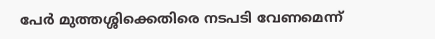പേര്‍ മുത്തശ്ശിക്കെതിരെ നടപടി വേണമെന്ന്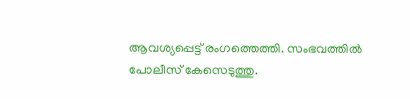ആവശ്യപ്പെട്ട് രംഗത്തെത്തി. സംഭവത്തില്‍ പോലീസ് കേസെടുത്തു.